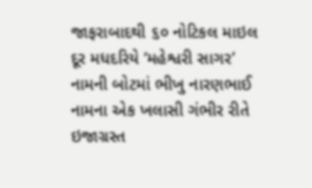જાફરાબાદથી ૬૦ નોટિકલ માઇલ દૂર મધદરિયે ‘મહેશ્વરી સાગર’ નામની બોટમાં ભીખુ નારણભાઈ નામના એક ખલાસી ગંભીર રીતે ઇજાગ્રસ્ત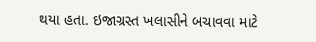થયા હતા. ઇજાગ્રસ્ત ખલાસીને બચાવવા માટે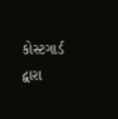કોસ્ટગાર્ડ દ્વારા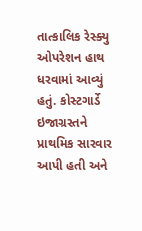તાત્કાલિક રેસ્ક્યુ ઓપરેશન હાથ ધરવામાં આવ્યું હતું. કોસ્ટગાર્ડે ઇજાગ્રસ્તને પ્રાથમિક સારવાર આપી હતી અને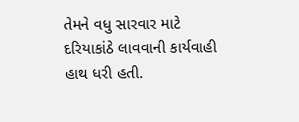તેમને વધુ સારવાર માટે દરિયાકાંઠે લાવવાની કાર્યવાહી હાથ ધરી હતી.